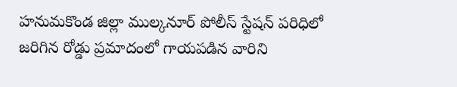హనుమకొండ జిల్లా ముల్కనూర్ పోలీస్ స్టేషన్ పరిధిలో జరిగిన రోడ్డు ప్రమాదంలో గాయపడిన వారిని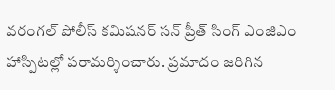వరంగల్ పోలీస్ కమిషనర్ సన్ ప్రీత్ సింగ్ ఎంజిఎం హాస్పిటల్లో పరామర్శించారు. ప్రమాదం జరిగిన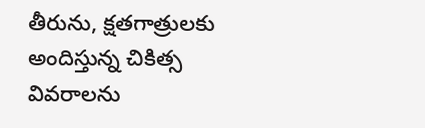తీరును, క్షతగాత్రులకు అందిస్తున్న చికిత్స వివరాలను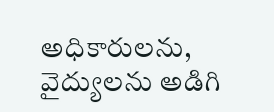అధికారులను, వైద్యులను అడిగి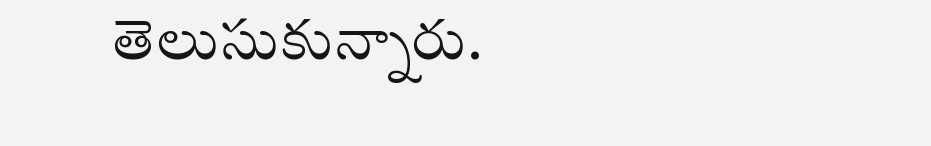తెలుసుకున్నారు.